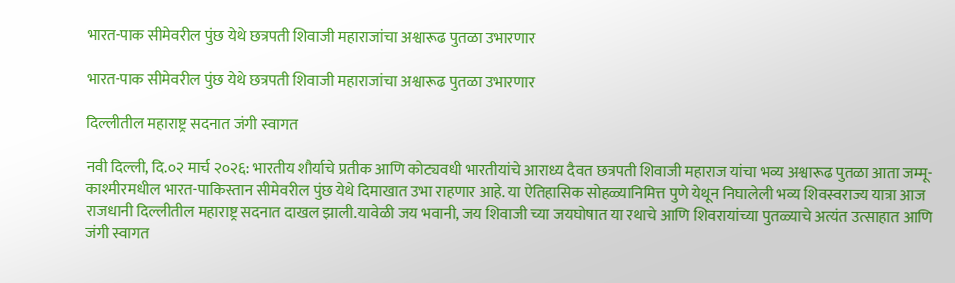भारत-पाक सीमेवरील पुंछ येथे छत्रपती शिवाजी महाराजांचा अश्वारूढ पुतळा उभारणार

भारत-पाक सीमेवरील पुंछ येथे छत्रपती शिवाजी महाराजांचा अश्वारूढ पुतळा उभारणार

दिल्लीतील महाराष्ट्र सदनात जंगी स्वागत

नवी दिल्ली, दि.०२ मार्च २०२६: भारतीय शौर्याचे प्रतीक आणि कोट्यवधी भारतीयांचे आराध्य दैवत छत्रपती शिवाजी महाराज यांचा भव्य अश्वारूढ पुतळा आता जम्मू-काश्मीरमधील भारत-पाकिस्तान सीमेवरील पुंछ येथे दिमाखात उभा राहणार आहे. या ऐतिहासिक सोहळ्यानिमित्त पुणे येथून निघालेली भव्य शिवस्वराज्य यात्रा आज राजधानी दिल्लीतील महाराष्ट्र सदनात दाखल झाली.यावेळी जय भवानी, जय शिवाजी च्या जयघोषात या रथाचे आणि शिवरायांच्या पुतळ्याचे अत्यंत उत्साहात आणि जंगी स्वागत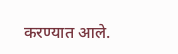करण्यात आले.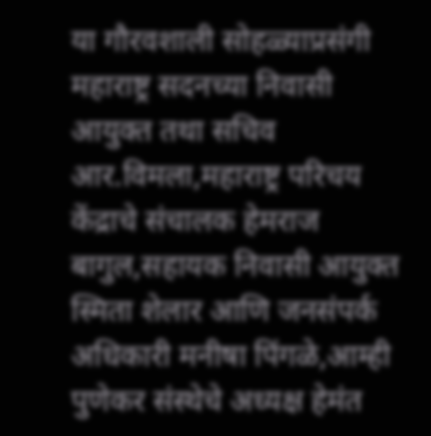या गौरवशाली सोहळ्याप्रसंगी महाराष्ट्र सदनच्या निवासी आयुक्त तथा सचिव आर.विमला,महाराष्ट्र परिचय केंद्राचे संचालक हेमराज बागुल,सहायक निवासी आयुक्त स्मिता शेलार आणि जनसंपर्क अधिकारी मनीषा पिंगळे,आम्ही पुणेकर संस्थेचे अध्यक्ष हेमंत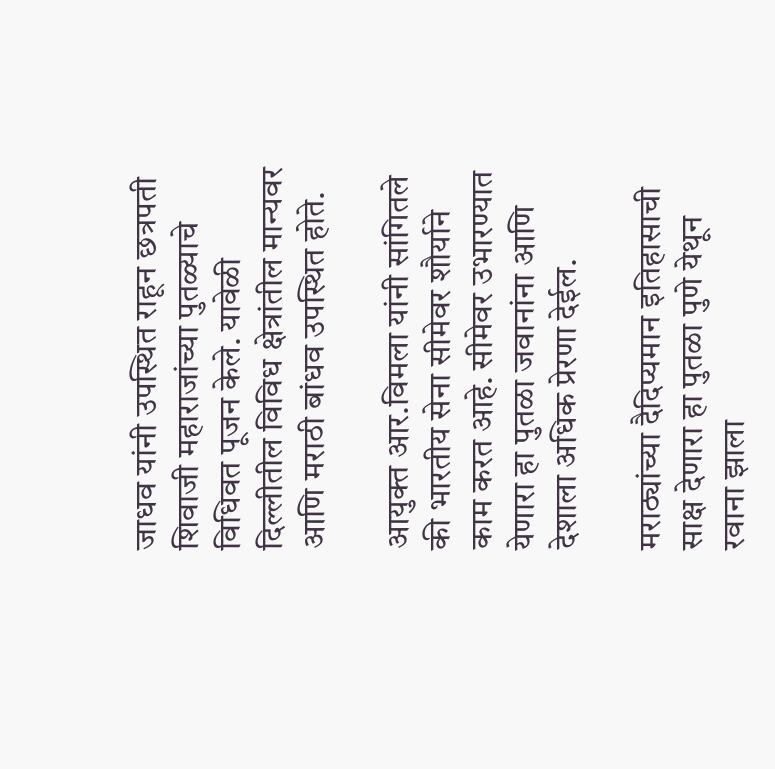जाधव यांनी उपस्थित राहून छत्रपती शिवाजी महाराजांच्या पुतळ्याचे विधिवत पूजन केले. यावेळी दिल्लीतील विविध क्षेत्रांतील मान्यवर आणि मराठी बांधव उपस्थित होते.

आयुक्त आर.विमला यांनी सांगितले की भारतीय सेना सीमेवर शौर्याने काम करत आहे. सीमेवर उभारण्यात येणारा हा पुतळा जवानांना आणि देशाला अधिक प्रेरणा देईल.

मराठ्यांच्या दैदिप्यमान इतिहासाची साक्ष देणारा हा पुतळा पुणे येथून रवाना झाला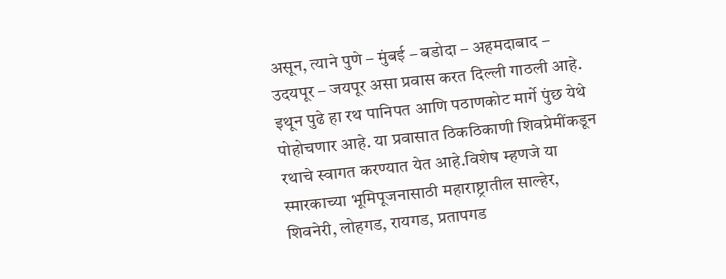असून, त्याने पुणे – मुंबई – बडोदा – अहमदाबाद – उदयपूर – जयपूर असा प्रवास करत दिल्ली गाठली आहे. इथून पुढे हा रथ पानिपत आणि पठाणकोट मार्गे पुंछ येथे पोहोचणार आहे. या प्रवासात ठिकठिकाणी शिवप्रेमींकडून रथाचे स्वागत करण्यात येत आहे.विशेष म्हणजे या स्मारकाच्या भूमिपूजनासाठी महाराष्ट्रातील साल्हेर, शिवनेरी, लोहगड, रायगड, प्रतापगड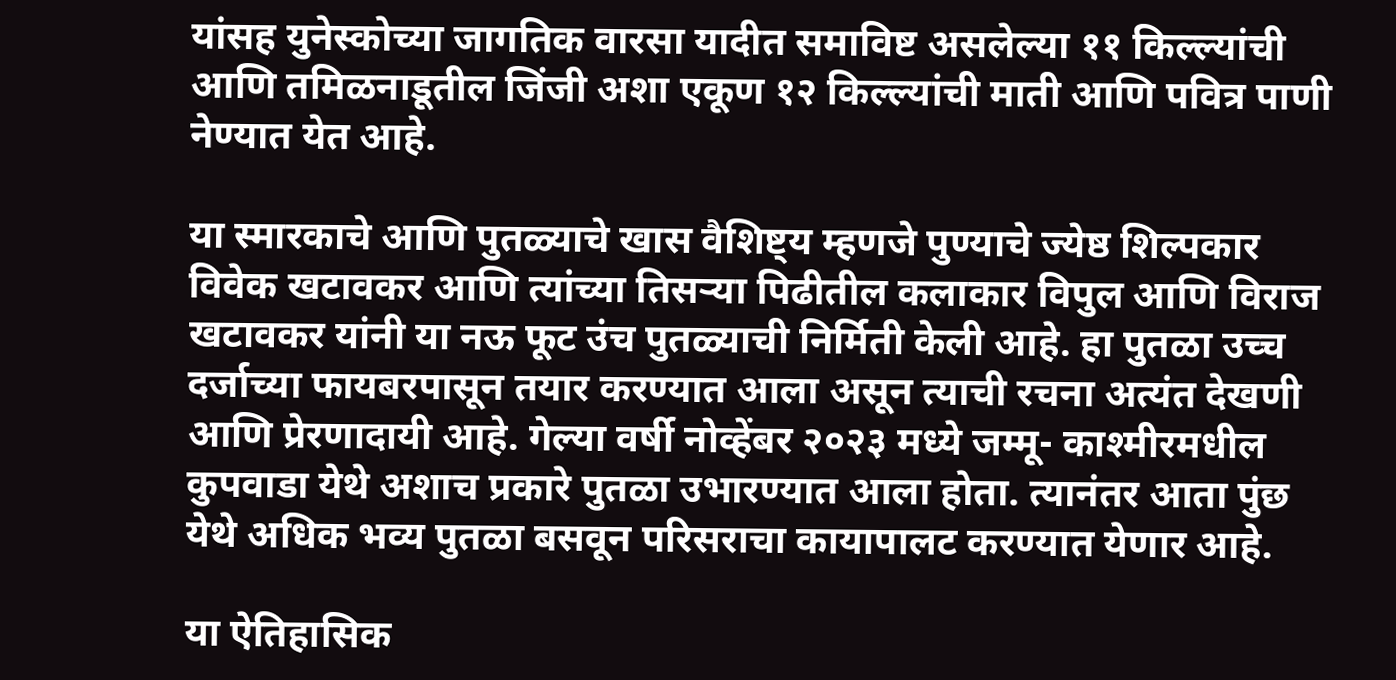यांसह युनेस्कोच्या जागतिक वारसा यादीत समाविष्ट असलेल्या ११ किल्ल्यांची आणि तमिळनाडूतील जिंजी अशा एकूण १२ किल्ल्यांची माती आणि पवित्र पाणी नेण्यात येत आहे.

या स्मारकाचे आणि पुतळ्याचे खास वैशिष्ट्य म्हणजे पुण्याचे ज्येष्ठ शिल्पकार विवेक खटावकर आणि त्यांच्या तिसऱ्या पिढीतील कलाकार विपुल आणि विराज खटावकर यांनी या नऊ फूट उंच पुतळ्याची निर्मिती केली आहे. हा पुतळा उच्च दर्जाच्या फायबरपासून तयार करण्यात आला असून त्याची रचना अत्यंत देखणी आणि प्रेरणादायी आहे. गेल्या वर्षी नोव्हेंबर २०२३ मध्ये जम्मू- काश्मीरमधील कुपवाडा येथे अशाच प्रकारे पुतळा उभारण्यात आला होता. त्यानंतर आता पुंछ येथे अधिक भव्य पुतळा बसवून परिसराचा कायापालट करण्यात येणार आहे.

या ऐतिहासिक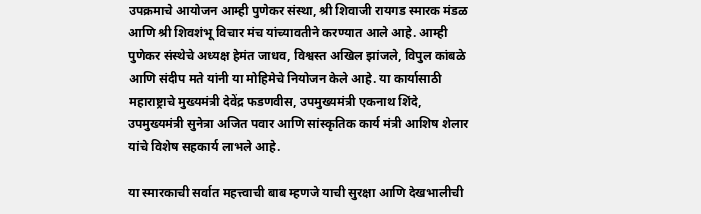उपक्रमाचे आयोजन आम्ही पुणेकर संस्था, श्री शिवाजी रायगड स्मारक मंडळ आणि श्री शिवशंभू विचार मंच यांच्यावतीने करण्यात आले आहे. आम्ही पुणेकर संस्थेचे अध्यक्ष हेमंत जाधव, विश्वस्त अखिल झांजले, विपुल कांबळे आणि संदीप मते यांनी या मोहिमेचे नियोजन केले आहे. या कार्यासाठी महाराष्ट्राचे मुख्यमंत्री देवेंद्र फडणवीस, उपमुख्यमंत्री एकनाथ शिंदे, उपमुख्यमंत्री सुनेत्रा अजित पवार आणि सांस्कृतिक कार्य मंत्री आशिष शेलार यांचे विशेष सहकार्य लाभले आहे.

या स्मारकाची सर्वात महत्त्वाची बाब म्हणजे याची सुरक्षा आणि देखभालीची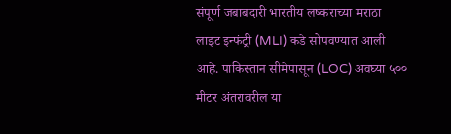संपूर्ण जबाबदारी भारतीय लष्कराच्या मराठा लाइट इन्फंट्री (MLI) कडे सोपवण्यात आली आहे. पाकिस्तान सीमेपासून (LOC) अवघ्या ५०० मीटर अंतरावरील या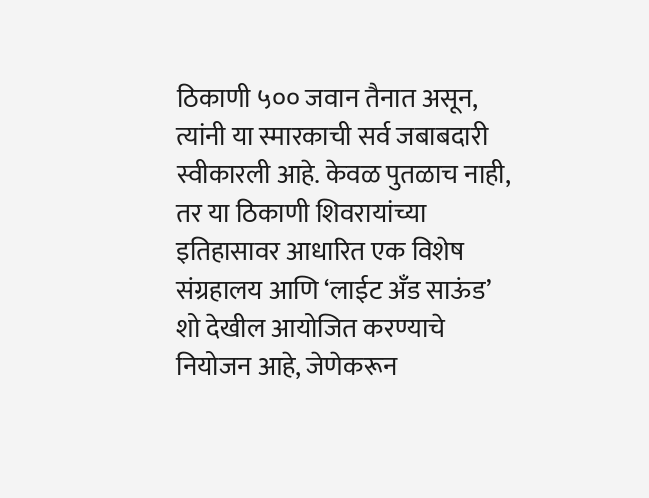ठिकाणी ५०० जवान तैनात असून, त्यांनी या स्मारकाची सर्व जबाबदारी स्वीकारली आहे. केवळ पुतळाच नाही, तर या ठिकाणी शिवरायांच्या इतिहासावर आधारित एक विशेष संग्रहालय आणि ‘लाईट अँड साऊंड’ शो देखील आयोजित करण्याचे नियोजन आहे, जेणेकरून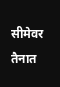सीमेवर तैनात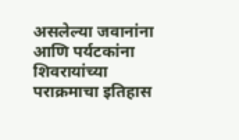असलेल्या जवानांना आणि पर्यटकांना शिवरायांच्या पराक्रमाचा इतिहास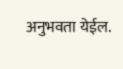अनुभवता येईल.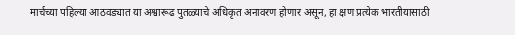मार्चच्या पहिल्या आठवड्यात या अश्वारूढ पुतळ्याचे अधिकृत अनावरण होणार असून, हा क्षण प्रत्येक भारतीयासाठी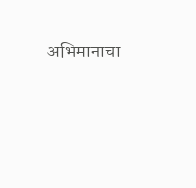अभिमानाचा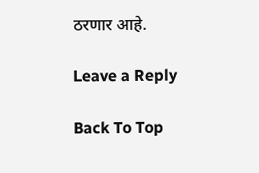ठरणार आहे.

Leave a Reply

Back To Top